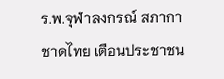ร.พ.จุฬาลงกรณ์ สภากาชาดไทย เตือนประชาชน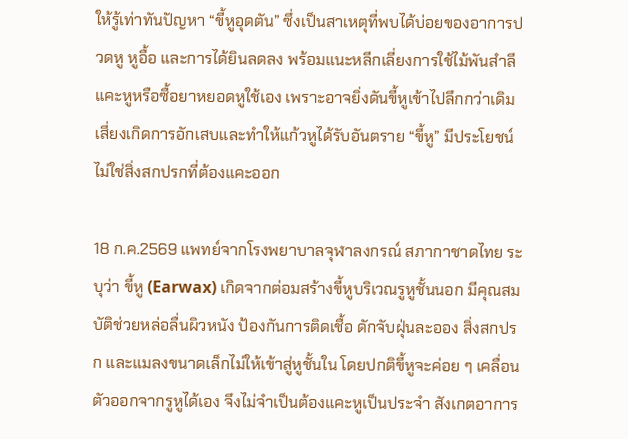ให้รู้เท่าทันปัญหา “ขี้หูอุดตัน” ซึ่งเป็นสาเหตุที่พบได้บ่อยของอาการปวดหู หูอื้อ และการได้ยินลดลง พร้อมแนะหลีกเลี่ยงการใช้ไม้พันสำลีแคะหูหรือซื้อยาหยอดหูใช้เอง เพราะอาจยิ่งดันขี้หูเข้าไปลึกกว่าเดิม เสี่ยงเกิดการอักเสบและทำให้แก้วหูได้รับอันตราย “ขี้หู” มีประโยชน์ ไม่ใช่สิ่งสกปรกที่ต้องแคะออก

18 ก.ค.2569 แพทย์จากโรงพยาบาลจุฬาลงกรณ์ สภากาชาดไทย ระบุว่า ขี้หู (Earwax) เกิดจากต่อมสร้างขี้หูบริเวณรูหูชั้นนอก มีคุณสมบัติช่วยหล่อลื่นผิวหนัง ป้องกันการติดเชื้อ ดักจับฝุ่นละออง สิ่งสกปรก และแมลงขนาดเล็กไม่ให้เข้าสู่หูชั้นใน โดยปกติขี้หูจะค่อย ๆ เคลื่อนตัวออกจากรูหูได้เอง จึงไม่จำเป็นต้องแคะหูเป็นประจำ สังเกตอาการ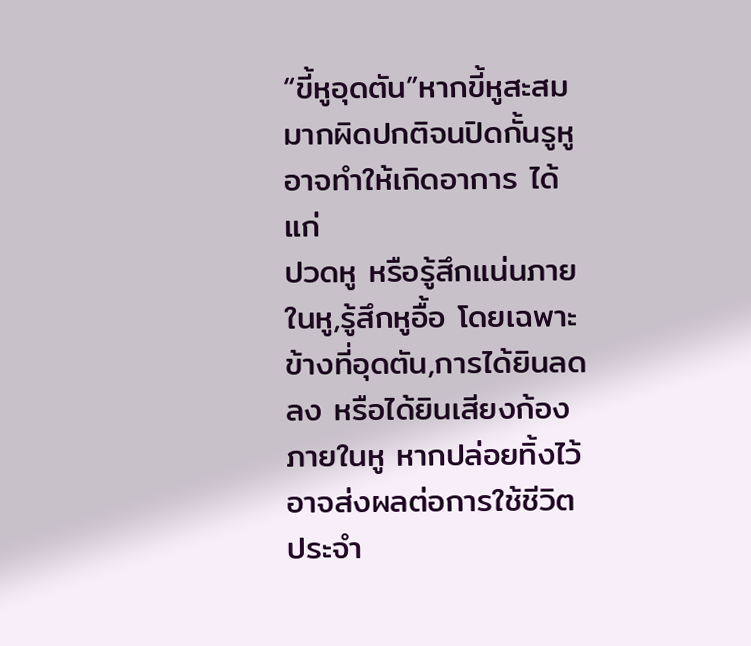“ขี้หูอุดตัน”หากขี้หูสะสมมากผิดปกติจนปิดกั้นรูหู อาจทำให้เกิดอาการ ได้แก่
ปวดหู หรือรู้สึกแน่นภายในหู,รู้สึกหูอื้อ โดยเฉพาะข้างที่อุดตัน,การได้ยินลดลง หรือได้ยินเสียงก้องภายในหู หากปล่อยทิ้งไว้อาจส่งผลต่อการใช้ชีวิตประจำ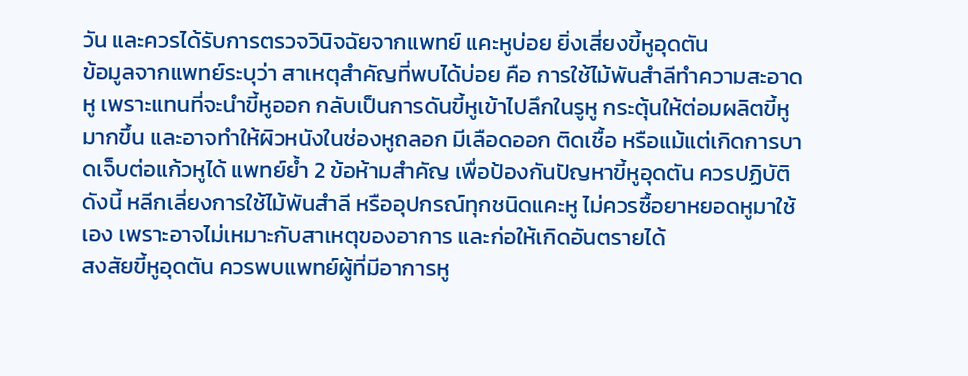วัน และควรได้รับการตรวจวินิจฉัยจากแพทย์ แคะหูบ่อย ยิ่งเสี่ยงขี้หูอุดตัน
ข้อมูลจากแพทย์ระบุว่า สาเหตุสำคัญที่พบได้บ่อย คือ การใช้ไม้พันสำลีทำความสะอาดหู เพราะแทนที่จะนำขี้หูออก กลับเป็นการดันขี้หูเข้าไปลึกในรูหู กระตุ้นให้ต่อมผลิตขี้หูมากขึ้น และอาจทำให้ผิวหนังในช่องหูถลอก มีเลือดออก ติดเชื้อ หรือแม้แต่เกิดการบาดเจ็บต่อแก้วหูได้ แพทย์ย้ำ 2 ข้อห้ามสำคัญ เพื่อป้องกันปัญหาขี้หูอุดตัน ควรปฏิบัติดังนี้ หลีกเลี่ยงการใช้ไม้พันสำลี หรืออุปกรณ์ทุกชนิดแคะหู ไม่ควรซื้อยาหยอดหูมาใช้เอง เพราะอาจไม่เหมาะกับสาเหตุของอาการ และก่อให้เกิดอันตรายได้
สงสัยขี้หูอุดตัน ควรพบแพทย์ผู้ที่มีอาการหู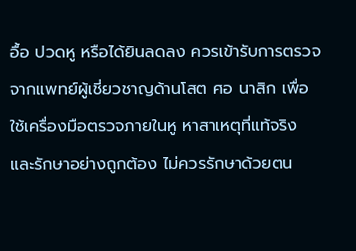อื้อ ปวดหู หรือได้ยินลดลง ควรเข้ารับการตรวจจากแพทย์ผู้เชี่ยวชาญด้านโสต ศอ นาสิก เพื่อใช้เครื่องมือตรวจภายในหู หาสาเหตุที่แท้จริง และรักษาอย่างถูกต้อง ไม่ควรรักษาด้วยตน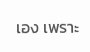เอง เพราะ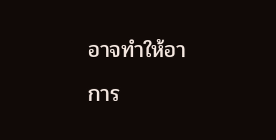อาจทำให้อาการ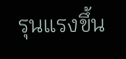รุนแรงขึ้น